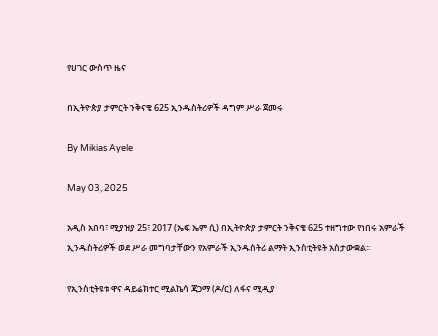የሀገር ውስጥ ዜና

በኢትዮጵያ ታምርት ንቅናቄ 625 ኢንዱስትሪዎች ዳግም ሥራ ጀመሩ

By Mikias Ayele

May 03, 2025

አዲስ አበባ፣ ሚያዝያ 25፣ 2017 (ኤፍ ኤም ሲ) በኢትዮጵያ ታምርት ንቅናቄ 625 ተዘግተው የነበሩ አምራች ኢንዱስትሪዎች ወደ ሥራ መግባታቸውን የአምራች ኢንዱስትሪ ልማት ኢንስቲትዩት አስታውቋል፡፡

የኢንስቲትዩቱ ዋና ዳይሬክተር ሚልኬሳ ጃጋማ (ዶ/ር) ለፋና ሚዲያ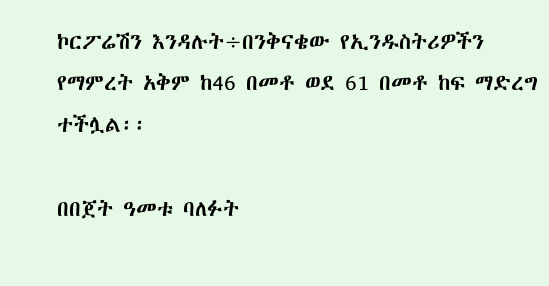ኮርፖሬሽን እንዳሉት÷በንቅናቄው የኢንዱስትሪዎችን የማምረት አቅም ከ46 በመቶ ወደ 61 በመቶ ከፍ ማድረግ ተችሏል፡፡

በበጀት ዓመቱ ባለፉት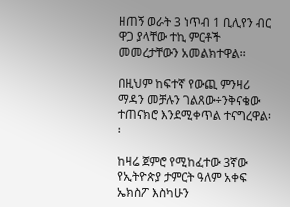ዘጠኝ ወራት 3 ነጥብ 1 ቢሊየን ብር ዋጋ ያላቸው ተኪ ምርቶች መመረታቸውን አመልክተዋል፡፡

በዚህም ከፍተኛ የውጪ ምንዛሪ ማዳን መቻሉን ገልጸው÷ንቅናቄው ተጠናክሮ እንደሚቀጥል ተናግረዋል፡፡

ከዛሬ ጀምሮ የሚከፈተው 3ኛው የኢትዮጵያ ታምርት ዓለም አቀፍ ኤክስፖ እስካሁን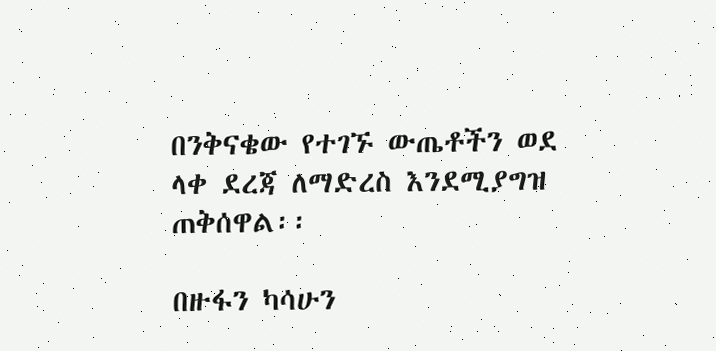በንቅናቄው የተገኙ ውጤቶችን ወደ ላቀ ደረጃ ለማድረስ እንደሚያግዝ ጠቅሰዋል፡፡

በዙፋን ካሳሁን